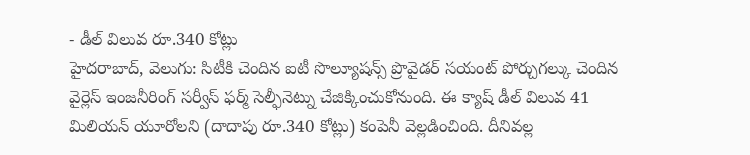- డీల్ విలువ రూ.340 కోట్లు
హైదరాబాద్, వెలుగు: సిటీకి చెందిన ఐటీ సొల్యూషన్స్ ప్రొవైడర్ సయంట్ పోర్చుగల్కు చెందిన వైర్లెస్ ఇంజనీరింగ్ సర్వీస్ ఫర్మ్ సెల్ఫీనెట్ను చేజిక్కించుకోనుంది. ఈ క్యాష్ డీల్ విలువ 41 మిలియన్ యూరోలని (దాదాపు రూ.340 కోట్లు) కంపెనీ వెల్లడించింది. దీనివల్ల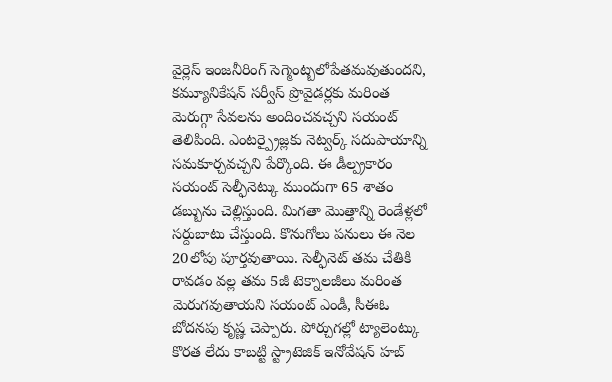వైర్లెస్ ఇంజనీరింగ్ సెగ్మెంట్బలోపేతమవుతుందని, కమ్యూనికేషన్ సర్వీస్ ప్రొవైడర్లకు మరింత మెరుగ్గా సేవలను అందించవచ్చని సయంట్ తెలిపింది. ఎంటర్ప్రైజ్లకు నెట్వర్క్ సదుపాయాన్ని సమకూర్చవచ్చని పేర్కొంది. ఈ డీల్ప్రకారం సయంట్ సెల్ఫీనెట్కు ముందుగా 65 శాతం డబ్బును చెల్లిస్తుంది. మిగతా మొత్తాన్ని రెండేళ్లలో సర్దుబాటు చేస్తుంది. కొనుగోలు పనులు ఈ నెల 20లోపు పూర్తవుతాయి. సెల్ఫీనెట్ తమ చేతికి రావడం వల్ల తమ 5జీ టెక్నాలజీలు మరింత మెరుగవుతాయని సయంట్ ఎండీ, సీఈఓ బోదనపు కృష్ణ చెప్పారు. పోర్చుగల్లో ట్యాలెంట్కు కొరత లేదు కాబట్టి స్ట్రాటెజిక్ ఇనోవేషన్ హబ్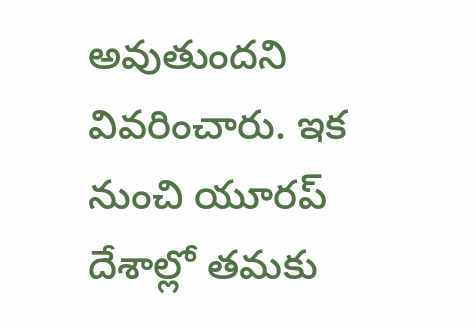అవుతుందని వివరించారు. ఇక నుంచి యూరప్ దేశాల్లో తమకు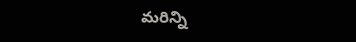మరిన్ని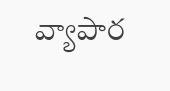వ్యాపార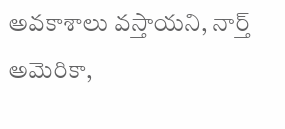అవకాశాలు వస్తాయని, నార్త్ అమెరికా,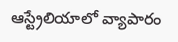ఆస్ట్రేలియాలో వ్యాపారం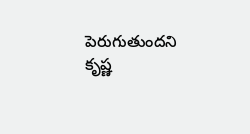పెరుగుతుందని కృష్ణ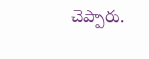చెప్పారు.